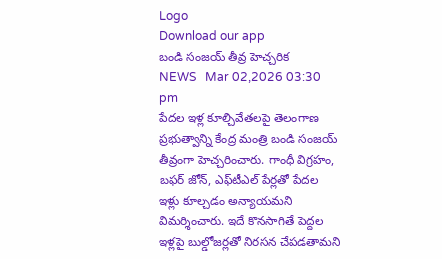Logo
Download our app
బండి సంజయ్ తీవ్ర హెచ్చరిక
NEWS   Mar 02,2026 03:30 pm
పేదల ఇళ్ల కూల్చివేతలపై తెలంగాణ ప్రభుత్వాన్ని కేంద్ర మంత్రి బండి సంజయ్ తీవ్రంగా హెచ్చరించారు. గాంధీ విగ్రహం, బఫర్ జోన్, ఎఫ్‌టీఎల్ పేర్లతో పేదల ఇళ్లు కూల్చడం అన్యాయమని విమర్శించారు. ఇదే కొనసాగితే పెద్దల ఇళ్లపై బుల్డోజర్లతో నిరసన చేపడతామని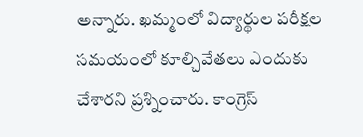అన్నారు. ఖమ్మంలో విద్యార్థుల పరీక్షల సమయంలో కూల్చివేతలు ఎందుకు చేశారని ప్రశ్నించారు. కాంగ్రెస్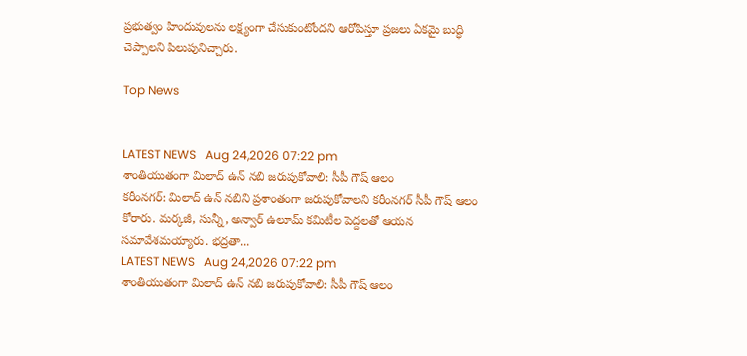ప్రభుత్వం హిందువులను లక్ష్యంగా చేసుకుంటోందని ఆరోపిస్తూ ప్రజలు ఏకమై బుద్ధి చెప్పాలని పిలుపునిచ్చారు.

Top News


LATEST NEWS   Aug 24,2026 07:22 pm
శాంతియుతంగా మిలాద్ ఉన్ నబి జరుపుకోవాలి: సీపీ గౌష్ ఆలం
కరీంనగర్: మిలాద్ ఉన్ నబిని ప్రశాంతంగా జరుపుకోవాలని కరీంనగర్ సీపీ గౌష్ ఆలం కోరారు. మర్కజీ, సున్నీ, అన్వార్ ఉలూమ్ కమిటీల పెద్దలతో ఆయన సమావేశమయ్యారు. భద్రతా...
LATEST NEWS   Aug 24,2026 07:22 pm
శాంతియుతంగా మిలాద్ ఉన్ నబి జరుపుకోవాలి: సీపీ గౌష్ ఆలం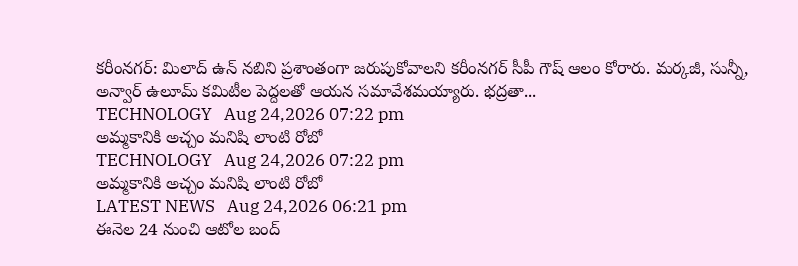కరీంనగర్: మిలాద్ ఉన్ నబిని ప్రశాంతంగా జరుపుకోవాలని కరీంనగర్ సీపీ గౌష్ ఆలం కోరారు. మర్కజీ, సున్నీ, అన్వార్ ఉలూమ్ కమిటీల పెద్దలతో ఆయన సమావేశమయ్యారు. భద్రతా...
TECHNOLOGY   Aug 24,2026 07:22 pm
అమ్మకానికి అచ్చం మనిషి లాంటి రోబో
TECHNOLOGY   Aug 24,2026 07:22 pm
అమ్మకానికి అచ్చం మనిషి లాంటి రోబో
LATEST NEWS   Aug 24,2026 06:21 pm
ఈనెల 24 నుంచి ఆటోల బంద్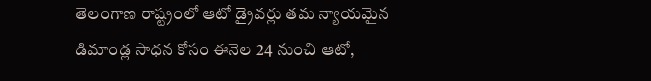తెలంగాణ రాష్ట్రంలో ఆటో డ్రైవర్లు తమ న్యాయమైన డిమాండ్ల సాధన కోసం ఈనెల 24 నుంచి ఆటో,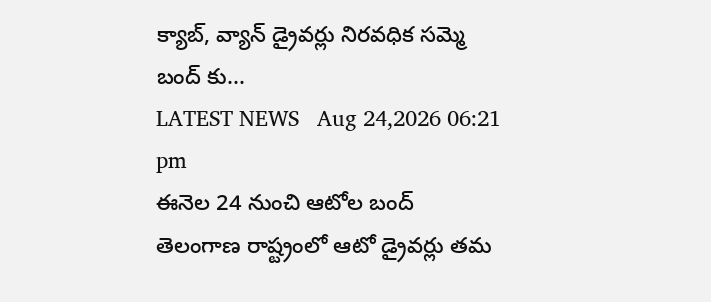క్యాబ్, వ్యాన్ డ్రైవర్లు నిరవధిక సమ్మె బంద్ కు...
LATEST NEWS   Aug 24,2026 06:21 pm
ఈనెల 24 నుంచి ఆటోల బంద్
తెలంగాణ రాష్ట్రంలో ఆటో డ్రైవర్లు తమ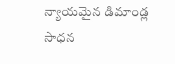న్యాయమైన డిమాండ్ల సాధన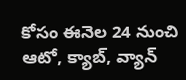కోసం ఈనెల 24 నుంచి ఆటో, క్యాబ్, వ్యాన్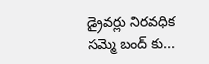డ్రైవర్లు నిరవధిక సమ్మె బంద్ కు...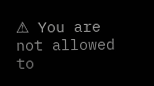⚠ You are not allowed to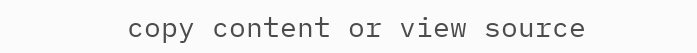copy content or view source